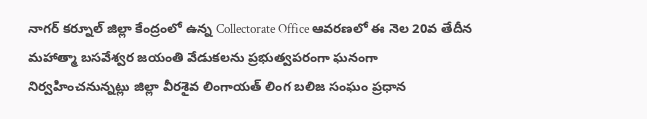నాగర్ కర్నూల్ జిల్లా కేంద్రంలో ఉన్న Collectorate Office ఆవరణలో ఈ నెల 20వ తేదీన మహాత్మా బసవేశ్వర జయంతి వేడుకలను ప్రభుత్వపరంగా ఘనంగా నిర్వహించనున్నట్లు జిల్లా వీరశైవ లింగాయత్ లింగ బలిజ సంఘం ప్రధాన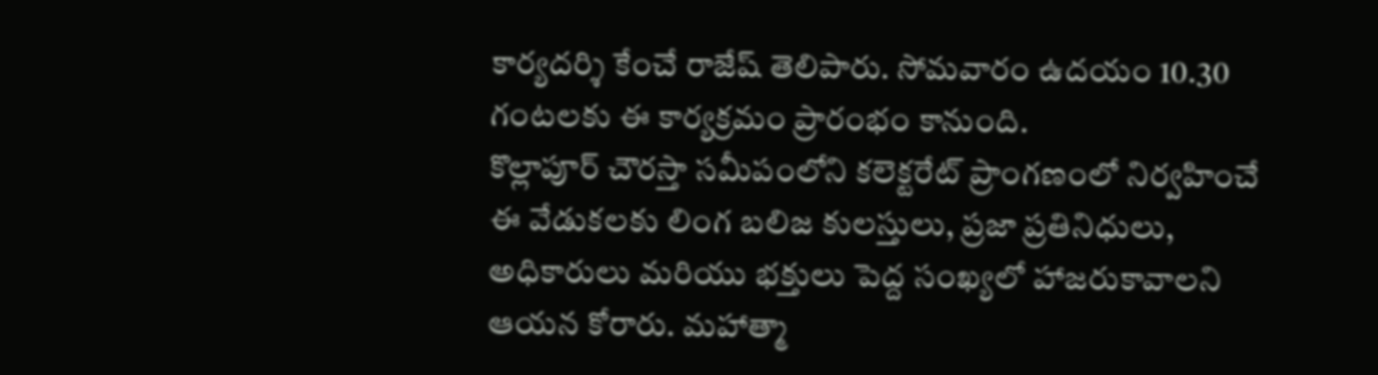కార్యదర్శి కేంచే రాజేష్ తెలిపారు. సోమవారం ఉదయం 10.30 గంటలకు ఈ కార్యక్రమం ప్రారంభం కానుంది.
కొల్లాపూర్ చౌరస్తా సమీపంలోని కలెక్టరేట్ ప్రాంగణంలో నిర్వహించే ఈ వేడుకలకు లింగ బలిజ కులస్తులు, ప్రజా ప్రతినిధులు, అధికారులు మరియు భక్తులు పెద్ద సంఖ్యలో హాజరుకావాలని ఆయన కోరారు. మహాత్మా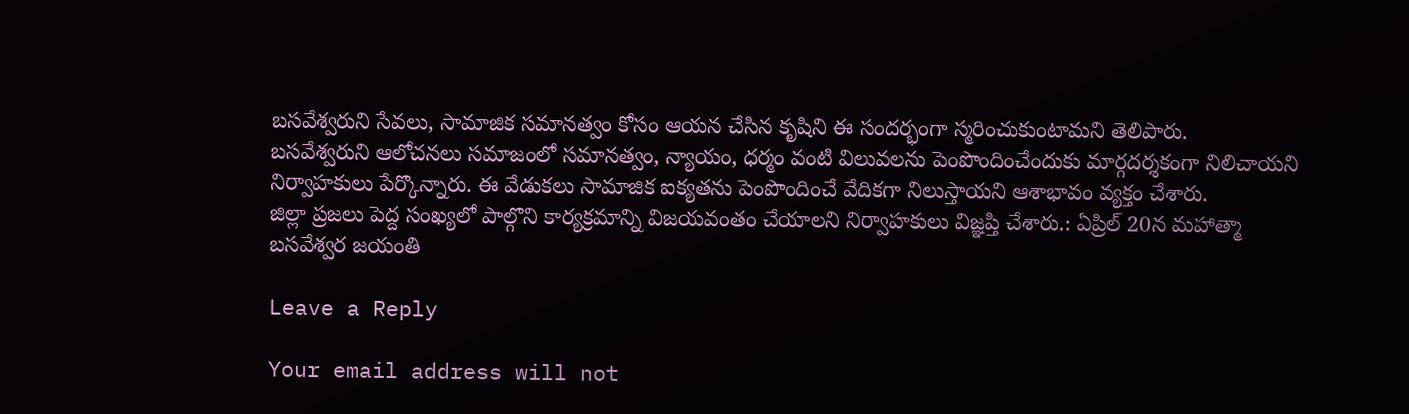బసవేశ్వరుని సేవలు, సామాజిక సమానత్వం కోసం ఆయన చేసిన కృషిని ఈ సందర్భంగా స్మరించుకుంటామని తెలిపారు.
బసవేశ్వరుని ఆలోచనలు సమాజంలో సమానత్వం, న్యాయం, ధర్మం వంటి విలువలను పెంపొందించేందుకు మార్గదర్శకంగా నిలిచాయని నిర్వాహకులు పేర్కొన్నారు. ఈ వేడుకలు సామాజిక ఐక్యతను పెంపొందించే వేదికగా నిలుస్తాయని ఆశాభావం వ్యక్తం చేశారు.
జిల్లా ప్రజలు పెద్ద సంఖ్యలో పాల్గొని కార్యక్రమాన్ని విజయవంతం చేయాలని నిర్వాహకులు విజ్ఞప్తి చేశారు.: ఏప్రిల్ 20న మహాత్మా బసవేశ్వర జయంతి

Leave a Reply

Your email address will not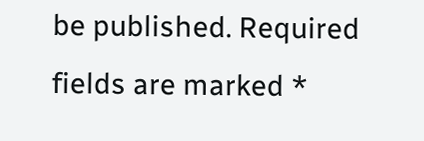be published. Required fields are marked *